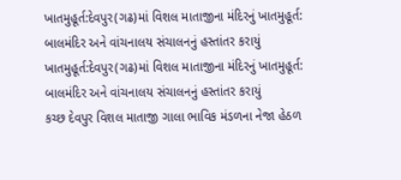ખાતમુહૂર્ત:દેવપુર(ગઢ)માં વિશલ માતાજીના મંદિરનું ખાતમુહૂર્ત: બાલમંદિર અને વાંચનાલય સંચાલનનું હસ્તાંતર કરાયું
ખાતમુહૂર્ત:દેવપુર(ગઢ)માં વિશલ માતાજીના મંદિરનું ખાતમુહૂર્ત: બાલમંદિર અને વાંચનાલય સંચાલનનું હસ્તાંતર કરાયું
કચ્છ દેવપુર વિશલ માતાજી ગાલા ભાવિક મંડળના નેજા હેઠળ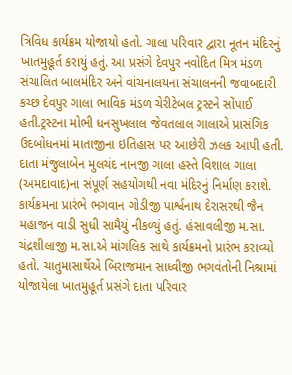ત્રિવિધ કાર્યક્રમ યોજાયો હતો. ગાલા પરિવાર દ્વારા નૂતન મંદિરનું ખાતમુહૂર્ત કરાયું હતું. આ પ્રસંગે દેવપુર નવોદિત મિત્ર મંડળ સંચાલિત બાલમંદિર અને વાંચનાલયના સંચાલનની જવાબદારી કચ્છ દેવપુર ગાલા ભાવિક મંડળ ચેરીટેબલ ટ્રસ્ટને સોંપાઈ હતી.ટ્રસ્ટના મોભી ધનસુખલાલ જેવતલાલ ગાલાએ પ્રાસંગિક ઉદબોધનમાં માતાજીના ઇતિહાસ પર આછેરી ઝલક આપી હતી. દાતા મંજુલાબેન મુલચંદ નાનજી ગાલા હસ્તે વિશાલ ગાલા (અમદાવાદ)ના સંપૂર્ણ સહયોગથી નવા મંદિરનું નિર્માણ કરાશે.
કાર્યક્રમના પ્રારંભે ભગવાન ગોડીજી પાર્શ્વનાથ દેરાસરથી જૈન મહાજન વાડી સુધી સામૈયું નીકળ્યું હતું. હંસાવલીજી મ.સા. ચંદ્રશીલાજી મ.સા.એ માંગલિક સાથે કાર્યક્રમનો પ્રારંભ કરાવ્યો હતો. ચાતુમાસાર્થેએ બિરાજમાન સાધ્વીજી ભગવંતોની નિશ્રામાં યોજાયેલા ખાતમુહૂર્ત પ્રસંગે દાતા પરિવાર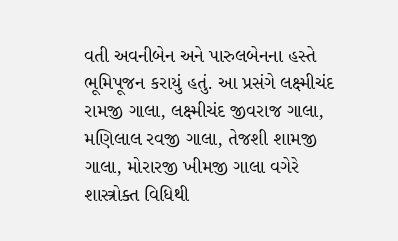વતી અવનીબેન અને પારુલબેનના હસ્તે ભૂમિપૂજન કરાયું હતું. આ પ્રસંગે લક્ષ્મીચંદ રામજી ગાલા, લક્ષ્મીચંદ જીવરાજ ગાલા, મણિલાલ રવજી ગાલા, તેજશી શામજી ગાલા, મોરારજી ખીમજી ગાલા વગેરે શાસ્ત્રોક્ત વિધિથી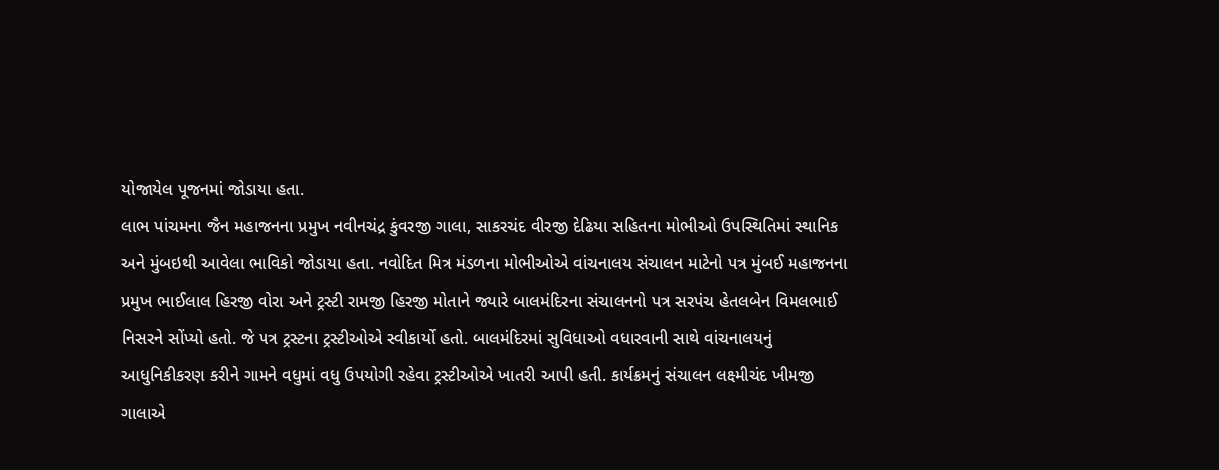યોજાયેલ પૂજનમાં જોડાયા હતા.
લાભ પાંચમના જૈન મહાજનના પ્રમુખ નવીનચંદ્ર કુંવરજી ગાલા, સાકરચંદ વીરજી દેઢિયા સહિતના મોભીઓ ઉપસ્થિતિમાં સ્થાનિક અને મુંબઇથી આવેલા ભાવિકો જોડાયા હતા. નવોદિત મિત્ર મંડળના મોભીઓએ વાંચનાલય સંચાલન માટેનો પત્ર મુંબઈ મહાજનના પ્રમુખ ભાઈલાલ હિરજી વોરા અને ટ્રસ્ટી રામજી હિરજી મોતાને જ્યારે બાલમંદિરના સંચાલનનો પત્ર સરપંચ હેતલબેન વિમલભાઈ નિસરને સોંપ્યો હતો. જે પત્ર ટ્રસ્ટના ટ્રસ્ટીઓએ સ્વીકાર્યો હતો. બાલમંદિરમાં સુવિધાઓ વધારવાની સાથે વાંચનાલયનું આધુનિકીકરણ કરીને ગામને વધુમાં વધુ ઉપયોગી રહેવા ટ્રસ્ટીઓએ ખાતરી આપી હતી. કાર્યક્રમનું સંચાલન લક્ષ્મીચંદ ખીમજી ગાલાએ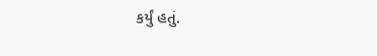કર્યું હતું.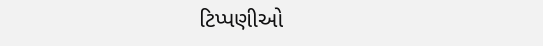ટિપ્પણીઓ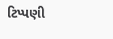ટિપ્પણી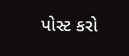પોસ્ટ કરો